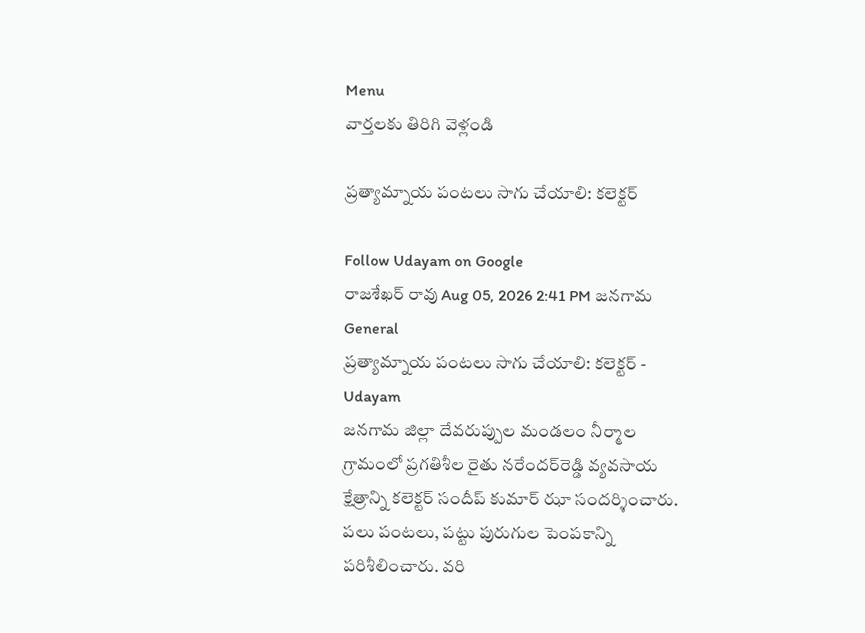Menu
వార్తలకు తిరిగి వెళ్లండి

ప్రత్యామ్నాయ పంటలు సాగు చేయాలి: కలెక్టర్

Follow Udayam on Google
రాజశేఖర్ రావు Aug 05, 2026 2:41 PM జనగామ General
ప్రత్యామ్నాయ పంటలు సాగు చేయాలి: కలెక్టర్ - Udayam
జనగామ జిల్లా దేవరుప్పుల మండలం నీర్మాల గ్రామంలో ప్రగతిశీల రైతు నరేందర్‌రెడ్డి వ్యవసాయ క్షేత్రాన్ని కలెక్టర్ సందీప్ కుమార్ ఝా సందర్శించారు. పలు పంటలు, పట్టు పురుగుల పెంపకాన్ని పరిశీలించారు. వరి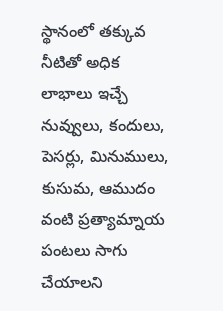స్థానంలో తక్కువ నీటితో అధిక లాభాలు ఇచ్చే నువ్వులు, కందులు, పెసర్లు, మినుములు, కుసుమ, ఆముదం వంటి ప్రత్యామ్నాయ పంటలు సాగు చేయాలని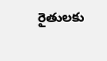రైతులకు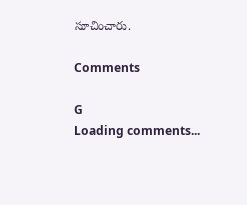సూచించారు.

Comments

G
Loading comments...